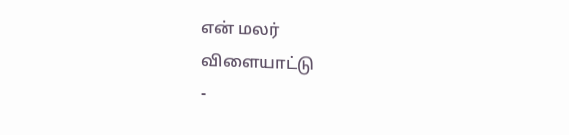என் மலர்
விளையாட்டு
-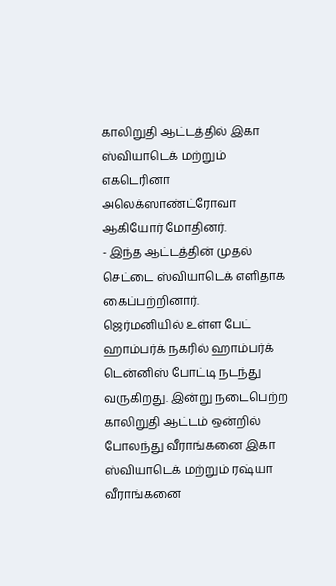காலிறுதி ஆட்டத்தில் இகா ஸ்வியாடெக் மற்றும் எகடெரினா அலெக்ஸாண்ட்ரோவா ஆகியோர் மோதினர்.
- இந்த ஆட்டத்தின் முதல் செட்டை ஸ்வியாடெக் எளிதாக கைப்பற்றினார்.
ஜெர்மனியில் உள்ள பேட் ஹாம்பர்க் நகரில் ஹாம்பர்க் டென்னிஸ் போட்டி நடந்து வருகிறது. இன்று நடைபெற்ற காலிறுதி ஆட்டம் ஒன்றில் போலந்து வீராங்கனை இகா ஸ்வியாடெக் மற்றும் ரஷ்யா வீராங்கனை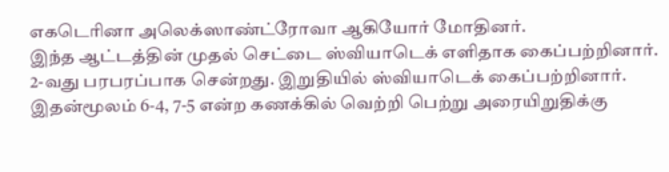எகடெரினா அலெக்ஸாண்ட்ரோவா ஆகியோர் மோதினர்.
இந்த ஆட்டத்தின் முதல் செட்டை ஸ்வியாடெக் எளிதாக கைப்பற்றினார். 2-வது பரபரப்பாக சென்றது. இறுதியில் ஸ்வியாடெக் கைப்பற்றினார். இதன்மூலம் 6-4, 7-5 என்ற கணக்கில் வெற்றி பெற்று அரையிறுதிக்கு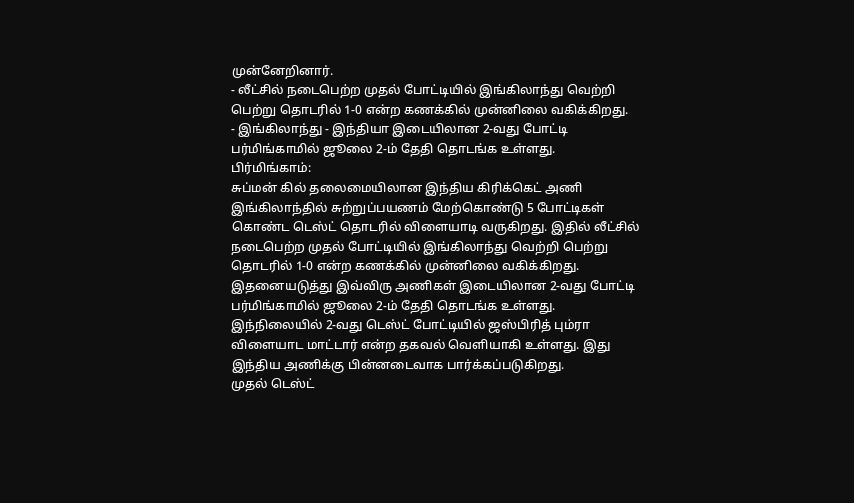முன்னேறினார்.
- லீட்சில் நடைபெற்ற முதல் போட்டியில் இங்கிலாந்து வெற்றி பெற்று தொடரில் 1-0 என்ற கணக்கில் முன்னிலை வகிக்கிறது.
- இங்கிலாந்து - இந்தியா இடையிலான 2-வது போட்டி பர்மிங்காமில் ஜூலை 2-ம் தேதி தொடங்க உள்ளது.
பிர்மிங்காம்:
சுப்மன் கில் தலைமையிலான இந்திய கிரிக்கெட் அணி இங்கிலாந்தில் சுற்றுப்பயணம் மேற்கொண்டு 5 போட்டிகள் கொண்ட டெஸ்ட் தொடரில் விளையாடி வருகிறது. இதில் லீட்சில் நடைபெற்ற முதல் போட்டியில் இங்கிலாந்து வெற்றி பெற்று தொடரில் 1-0 என்ற கணக்கில் முன்னிலை வகிக்கிறது. இதனையடுத்து இவ்விரு அணிகள் இடையிலான 2-வது போட்டி பர்மிங்காமில் ஜூலை 2-ம் தேதி தொடங்க உள்ளது.
இந்நிலையில் 2-வது டெஸ்ட் போட்டியில் ஜஸ்பிரித் பும்ரா விளையாட மாட்டார் என்ற தகவல் வெளியாகி உள்ளது. இது இந்திய அணிக்கு பின்னடைவாக பார்க்கப்படுகிறது.
முதல் டெஸ்ட்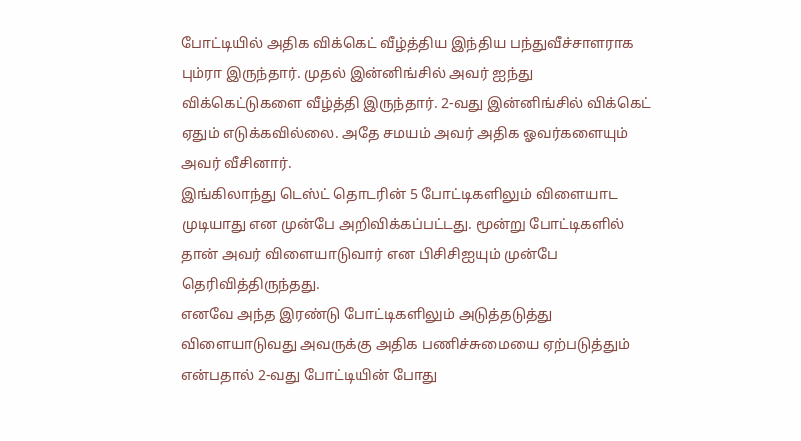போட்டியில் அதிக விக்கெட் வீழ்த்திய இந்திய பந்துவீச்சாளராக பும்ரா இருந்தார். முதல் இன்னிங்சில் அவர் ஐந்து விக்கெட்டுகளை வீழ்த்தி இருந்தார். 2-வது இன்னிங்சில் விக்கெட் ஏதும் எடுக்கவில்லை. அதே சமயம் அவர் அதிக ஓவர்களையும் அவர் வீசினார்.
இங்கிலாந்து டெஸ்ட் தொடரின் 5 போட்டிகளிலும் விளையாட முடியாது என முன்பே அறிவிக்கப்பட்டது. மூன்று போட்டிகளில் தான் அவர் விளையாடுவார் என பிசிசிஐயும் முன்பே தெரிவித்திருந்தது.
எனவே அந்த இரண்டு போட்டிகளிலும் அடுத்தடுத்து விளையாடுவது அவருக்கு அதிக பணிச்சுமையை ஏற்படுத்தும் என்பதால் 2-வது போட்டியின் போது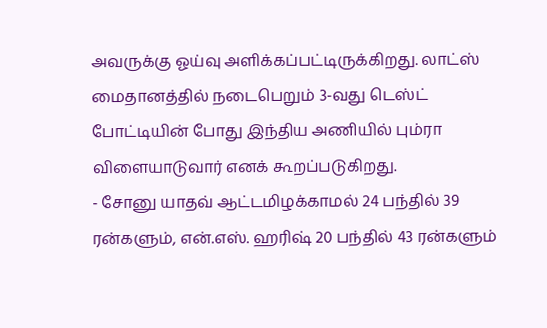அவருக்கு ஓய்வு அளிக்கப்பட்டிருக்கிறது. லாட்ஸ் மைதானத்தில் நடைபெறும் 3-வது டெஸ்ட் போட்டியின் போது இந்திய அணியில் பும்ரா விளையாடுவார் எனக் கூறப்படுகிறது.
- சோனு யாதவ் ஆட்டமிழக்காமல் 24 பந்தில் 39 ரன்களும், என்.எஸ். ஹரிஷ் 20 பந்தில் 43 ரன்களும்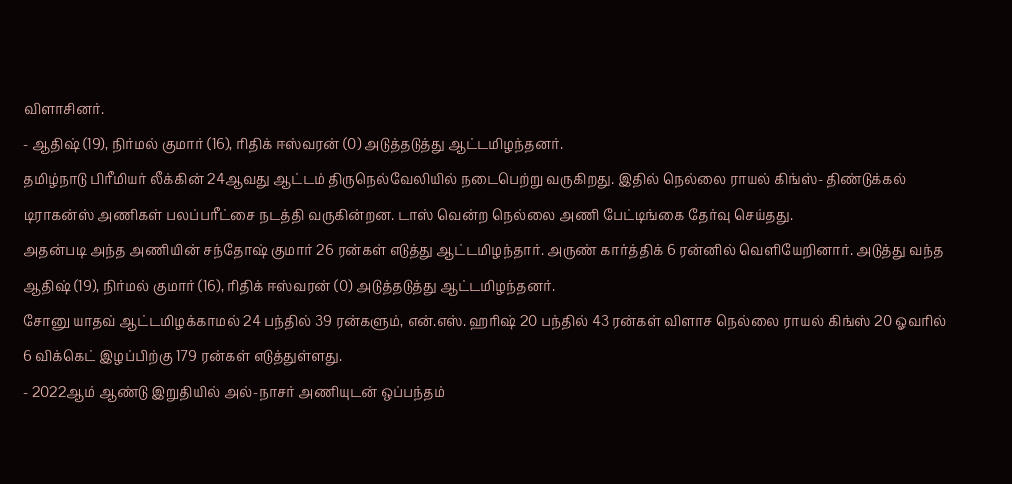விளாசினர்.
- ஆதிஷ் (19), நிர்மல் குமார் (16), ரிதிக் ஈஸ்வரன் (0) அடுத்தடுத்து ஆட்டமிழந்தனர்.
தமிழ்நாடு பிரீமியர் லீக்கின் 24ஆவது ஆட்டம் திருநெல்வேலியில் நடைபெற்று வருகிறது. இதில் நெல்லை ராயல் கிங்ஸ்- திண்டுக்கல் டிராகன்ஸ் அணிகள் பலப்பரீட்சை நடத்தி வருகின்றன. டாஸ் வென்ற நெல்லை அணி பேட்டிங்கை தேர்வு செய்தது.
அதன்படி அந்த அணியின் சந்தோஷ் குமார் 26 ரன்கள் எடுத்து ஆட்டமிழந்தார். அருண் கார்த்திக் 6 ரன்னில் வெளியேறினார். அடுத்து வந்த ஆதிஷ் (19), நிர்மல் குமார் (16), ரிதிக் ஈஸ்வரன் (0) அடுத்தடுத்து ஆட்டமிழந்தனர்.
சோனு யாதவ் ஆட்டமிழக்காமல் 24 பந்தில் 39 ரன்களும், என்.எஸ். ஹரிஷ் 20 பந்தில் 43 ரன்கள் விளாச நெல்லை ராயல் கிங்ஸ் 20 ஓவரில் 6 விக்கெட் இழப்பிற்கு 179 ரன்கள் எடுத்துள்ளது.
- 2022ஆம் ஆண்டு இறுதியில் அல்-நாசர் அணியுடன் ஒப்பந்தம்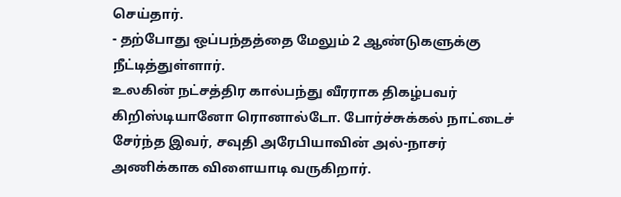செய்தார்.
- தற்போது ஒப்பந்தத்தை மேலும் 2 ஆண்டுகளுக்கு நீட்டித்துள்ளார்.
உலகின் நட்சத்திர கால்பந்து வீரராக திகழ்பவர் கிறிஸ்டியானோ ரொனால்டோ. போர்ச்சுக்கல் நாட்டைச் சேர்ந்த இவர், சவுதி அரேபியாவின் அல்-நாசர் அணிக்காக விளையாடி வருகிறார்.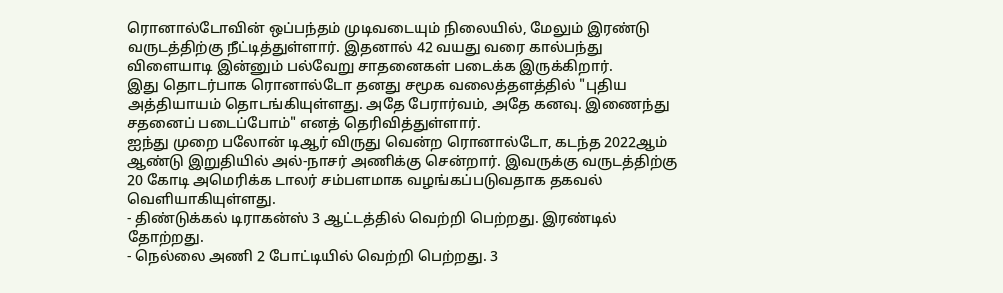ரொனால்டோவின் ஒப்பந்தம் முடிவடையும் நிலையில், மேலும் இரண்டு வருடத்திற்கு நீட்டித்துள்ளார். இதனால் 42 வயது வரை கால்பந்து விளையாடி இன்னும் பல்வேறு சாதனைகள் படைக்க இருக்கிறார்.
இது தொடர்பாக ரொனால்டோ தனது சமூக வலைத்தளத்தில் "புதிய அத்தியாயம் தொடங்கியுள்ளது. அதே பேரார்வம், அதே கனவு. இணைந்து சதனைப் படைப்போம்" எனத் தெரிவித்துள்ளார்.
ஐந்து முறை பலோன் டிஆர் விருது வென்ற ரொனால்டோ, கடந்த 2022ஆம் ஆண்டு இறுதியில் அல்-நாசர் அணிக்கு சென்றார். இவருக்கு வருடத்திற்கு 20 கோடி அமெரிக்க டாலர் சம்பளமாக வழங்கப்படுவதாக தகவல் வெளியாகியுள்ளது.
- திண்டுக்கல் டிராகன்ஸ் 3 ஆட்டத்தில் வெற்றி பெற்றது. இரண்டில் தோற்றது.
- நெல்லை அணி 2 போட்டியில் வெற்றி பெற்றது. 3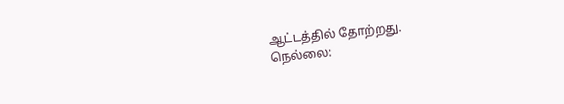ஆட்டத்தில் தோற்றது.
நெல்லை: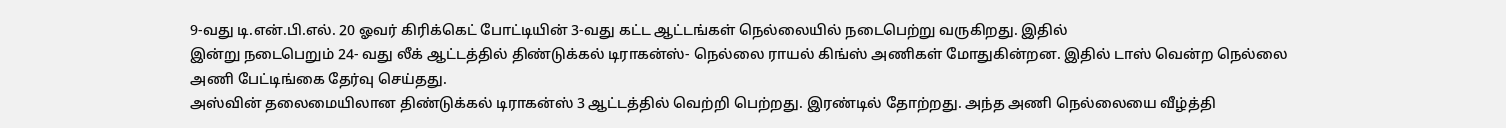9-வது டி.என்.பி.எல். 20 ஓவர் கிரிக்கெட் போட்டியின் 3-வது கட்ட ஆட்டங்கள் நெல்லையில் நடைபெற்று வருகிறது. இதில்
இன்று நடைபெறும் 24- வது லீக் ஆட்டத்தில் திண்டுக்கல் டிராகன்ஸ்- நெல்லை ராயல் கிங்ஸ் அணிகள் மோதுகின்றன. இதில் டாஸ் வென்ற நெல்லை அணி பேட்டிங்கை தேர்வு செய்தது.
அஸ்வின் தலைமையிலான திண்டுக்கல் டிராகன்ஸ் 3 ஆட்டத்தில் வெற்றி பெற்றது. இரண்டில் தோற்றது. அந்த அணி நெல்லையை வீழ்த்தி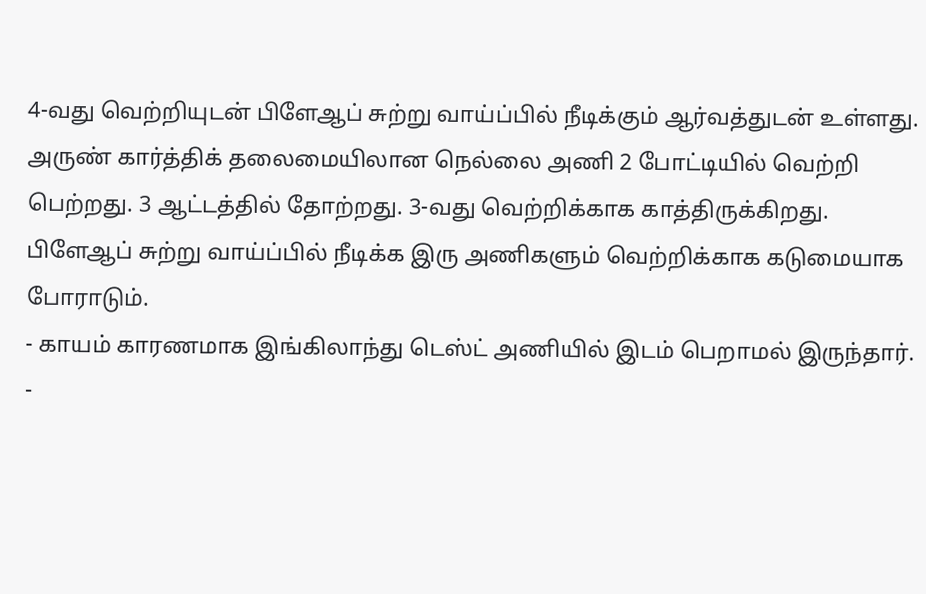4-வது வெற்றியுடன் பிளேஆப் சுற்று வாய்ப்பில் நீடிக்கும் ஆர்வத்துடன் உள்ளது.
அருண் கார்த்திக் தலைமையிலான நெல்லை அணி 2 போட்டியில் வெற்றி பெற்றது. 3 ஆட்டத்தில் தோற்றது. 3-வது வெற்றிக்காக காத்திருக்கிறது. பிளேஆப் சுற்று வாய்ப்பில் நீடிக்க இரு அணிகளும் வெற்றிக்காக கடுமையாக போராடும்.
- காயம் காரணமாக இங்கிலாந்து டெஸ்ட் அணியில் இடம் பெறாமல் இருந்தார்.
-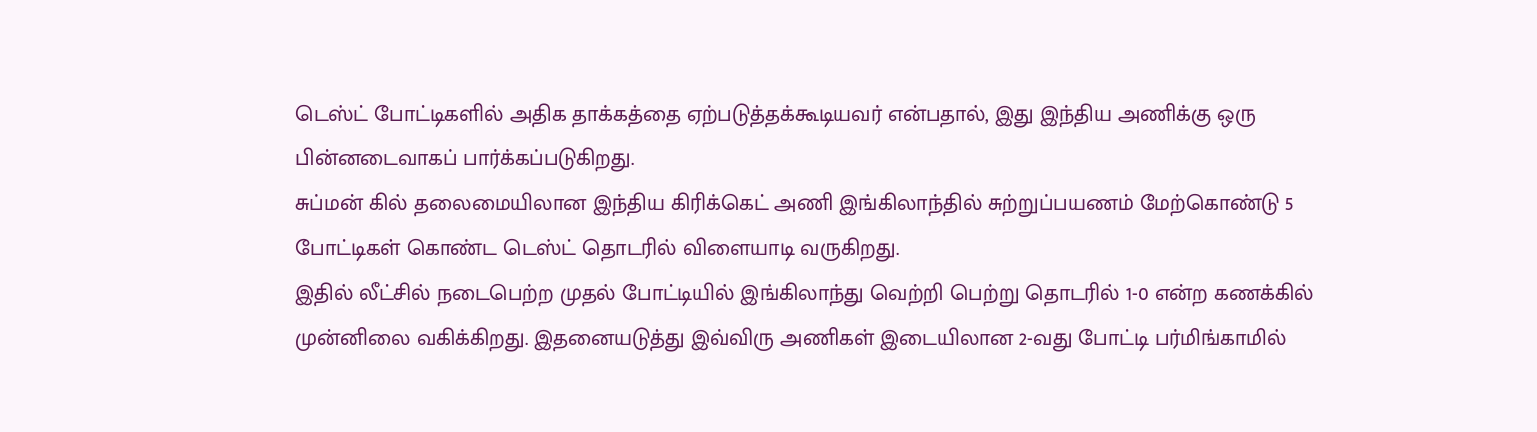டெஸ்ட் போட்டிகளில் அதிக தாக்கத்தை ஏற்படுத்தக்கூடியவர் என்பதால், இது இந்திய அணிக்கு ஒரு பின்னடைவாகப் பார்க்கப்படுகிறது.
சுப்மன் கில் தலைமையிலான இந்திய கிரிக்கெட் அணி இங்கிலாந்தில் சுற்றுப்பயணம் மேற்கொண்டு 5 போட்டிகள் கொண்ட டெஸ்ட் தொடரில் விளையாடி வருகிறது.
இதில் லீட்சில் நடைபெற்ற முதல் போட்டியில் இங்கிலாந்து வெற்றி பெற்று தொடரில் 1-0 என்ற கணக்கில் முன்னிலை வகிக்கிறது. இதனையடுத்து இவ்விரு அணிகள் இடையிலான 2-வது போட்டி பர்மிங்காமில்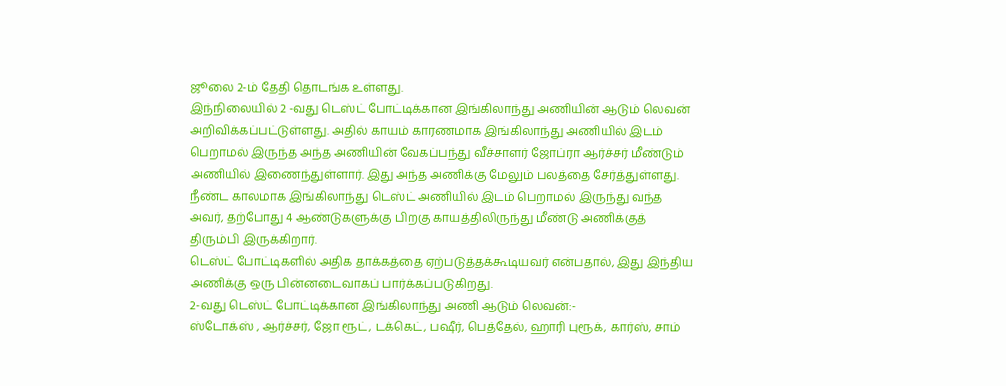ஜூலை 2-ம் தேதி தொடங்க உள்ளது.
இந்நிலையில் 2 -வது டெஸ்ட் போட்டிக்கான இங்கிலாந்து அணியின் ஆடும் லெவன் அறிவிக்கப்பட்டுள்ளது. அதில் காயம் காரணமாக இங்கிலாந்து அணியில் இடம் பெறாமல் இருந்த அந்த அணியின் வேகப்பந்து வீச்சாளர் ஜோப்ரா ஆர்ச்சர் மீண்டும் அணியில் இணைந்துள்ளார். இது அந்த அணிக்கு மேலும் பலத்தை சேர்த்துள்ளது.
நீண்ட காலமாக இங்கிலாந்து டெஸ்ட் அணியில் இடம் பெறாமல் இருந்து வந்த அவர், தற்போது 4 ஆண்டுகளுக்கு பிறகு காயத்திலிருந்து மீண்டு அணிக்குத் திரும்பி இருக்கிறார்.
டெஸ்ட் போட்டிகளில் அதிக தாக்கத்தை ஏற்படுத்தக்கூடியவர் என்பதால், இது இந்திய அணிக்கு ஒரு பின்னடைவாகப் பார்க்கப்படுகிறது.
2-வது டெஸ்ட் போட்டிக்கான இங்கிலாந்து அணி ஆடும் லெவன்:-
ஸ்டோக்ஸ் , ஆர்ச்சர், ஜோ ரூட், டக்கெட், பஷீர், பெத்தேல், ஹாரி புரூக், கார்ஸ், சாம்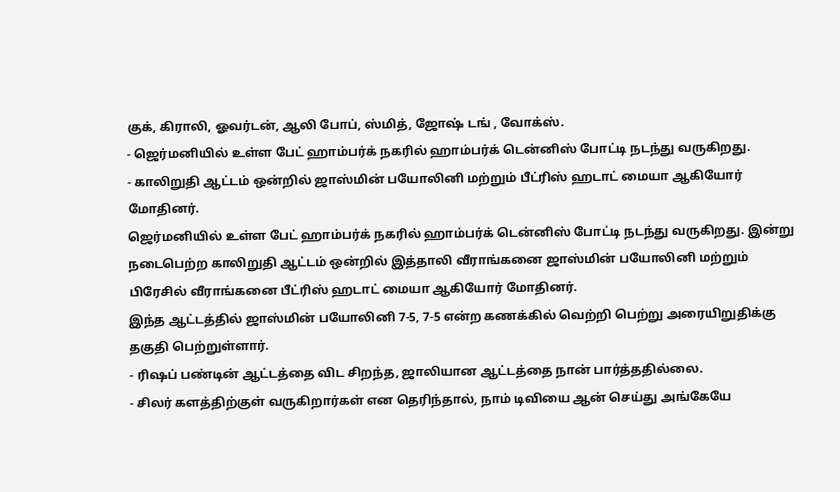குக், கிராலி, ஓவர்டன், ஆலி போப், ஸ்மித், ஜோஷ் டங் , வோக்ஸ்.
- ஜெர்மனியில் உள்ள பேட் ஹாம்பர்க் நகரில் ஹாம்பர்க் டென்னிஸ் போட்டி நடந்து வருகிறது.
- காலிறுதி ஆட்டம் ஒன்றில் ஜாஸ்மின் பயோலினி மற்றும் பீட்ரிஸ் ஹடாட் மையா ஆகியோர் மோதினர்.
ஜெர்மனியில் உள்ள பேட் ஹாம்பர்க் நகரில் ஹாம்பர்க் டென்னிஸ் போட்டி நடந்து வருகிறது. இன்று நடைபெற்ற காலிறுதி ஆட்டம் ஒன்றில் இத்தாலி வீராங்கனை ஜாஸ்மின் பயோலினி மற்றும் பிரேசில் வீராங்கனை பீட்ரிஸ் ஹடாட் மையா ஆகியோர் மோதினர்.
இந்த ஆட்டத்தில் ஜாஸ்மின் பயோலினி 7-5, 7-5 என்ற கணக்கில் வெற்றி பெற்று அரையிறுதிக்கு தகுதி பெற்றுள்ளார்.
- ரிஷப் பண்டின் ஆட்டத்தை விட சிறந்த, ஜாலியான ஆட்டத்தை நான் பார்த்ததில்லை.
- சிலர் களத்திற்குள் வருகிறார்கள் என தெரிந்தால், நாம் டிவியை ஆன் செய்து அங்கேயே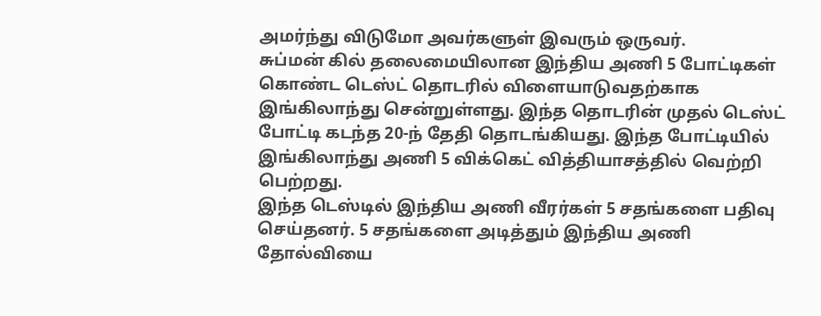அமர்ந்து விடுமோ அவர்களுள் இவரும் ஒருவர்.
சுப்மன் கில் தலைமையிலான இந்திய அணி 5 போட்டிகள் கொண்ட டெஸ்ட் தொடரில் விளையாடுவதற்காக இங்கிலாந்து சென்றுள்ளது. இந்த தொடரின் முதல் டெஸ்ட் போட்டி கடந்த 20-ந் தேதி தொடங்கியது. இந்த போட்டியில் இங்கிலாந்து அணி 5 விக்கெட் வித்தியாசத்தில் வெற்றி பெற்றது.
இந்த டெஸ்டில் இந்திய அணி வீரர்கள் 5 சதங்களை பதிவு செய்தனர். 5 சதங்களை அடித்தும் இந்திய அணி தோல்வியை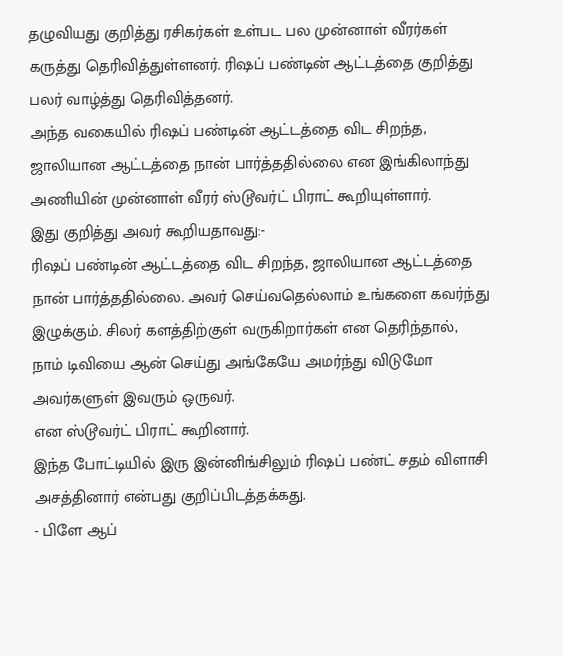தழுவியது குறித்து ரசிகர்கள் உள்பட பல முன்னாள் வீரர்கள் கருத்து தெரிவித்துள்ளனர். ரிஷப் பண்டின் ஆட்டத்தை குறித்து பலர் வாழ்த்து தெரிவித்தனர்.
அந்த வகையில் ரிஷப் பண்டின் ஆட்டத்தை விட சிறந்த, ஜாலியான ஆட்டத்தை நான் பார்த்ததில்லை என இங்கிலாந்து அணியின் முன்னாள் வீரர் ஸ்டூவர்ட் பிராட் கூறியுள்ளார்.
இது குறித்து அவர் கூறியதாவது:-
ரிஷப் பண்டின் ஆட்டத்தை விட சிறந்த, ஜாலியான ஆட்டத்தை நான் பார்த்ததில்லை. அவர் செய்வதெல்லாம் உங்களை கவர்ந்து இழுக்கும். சிலர் களத்திற்குள் வருகிறார்கள் என தெரிந்தால், நாம் டிவியை ஆன் செய்து அங்கேயே அமர்ந்து விடுமோ அவர்களுள் இவரும் ஒருவர்.
என ஸ்டூவர்ட் பிராட் கூறினார்.
இந்த போட்டியில் இரு இன்னிங்சிலும் ரிஷப் பண்ட் சதம் விளாசி அசத்தினார் என்பது குறிப்பிடத்தக்கது.
- பிளே ஆப்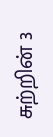சுற்றின் 3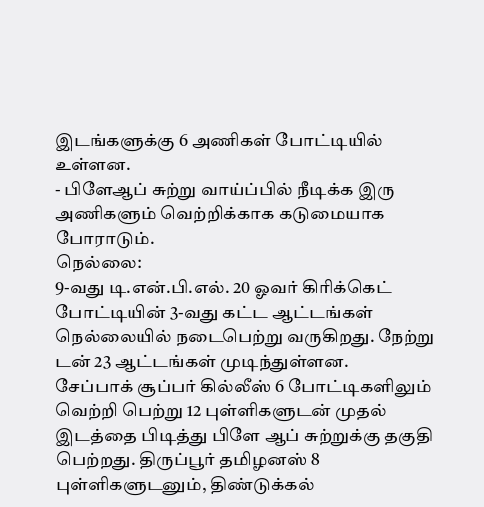இடங்களுக்கு 6 அணிகள் போட்டியில் உள்ளன.
- பிளேஆப் சுற்று வாய்ப்பில் நீடிக்க இரு அணிகளும் வெற்றிக்காக கடுமையாக போராடும்.
நெல்லை:
9-வது டி.என்.பி.எல். 20 ஓவர் கிரிக்கெட் போட்டியின் 3-வது கட்ட ஆட்டங்கள் நெல்லையில் நடைபெற்று வருகிறது. நேற்று டன் 23 ஆட்டங்கள் முடிந்துள்ளன.
சேப்பாக் சூப்பர் கில்லீஸ் 6 போட்டிகளிலும் வெற்றி பெற்று 12 புள்ளிகளுடன் முதல் இடத்தை பிடித்து பிளே ஆப் சுற்றுக்கு தகுதி பெற்றது. திருப்பூர் தமிழனஸ் 8 புள்ளிகளுடனும், திண்டுக்கல்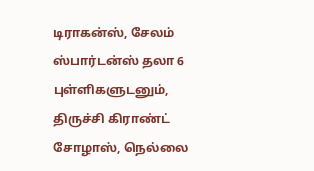டிராகன்ஸ், சேலம் ஸ்பார்டன்ஸ் தலா 6 புள்ளிகளுடனும், திருச்சி கிராண்ட் சோழாஸ், நெல்லை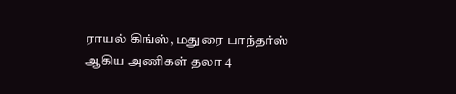ராயல் கிங்ஸ், மதுரை பாந்தர்ஸ் ஆகிய அணிகள் தலா 4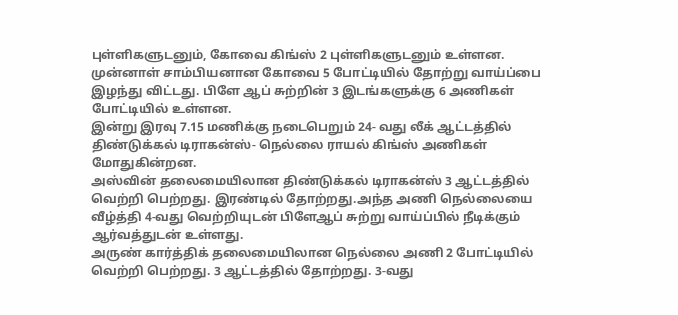புள்ளிகளுடனும், கோவை கிங்ஸ் 2 புள்ளிகளுடனும் உள்ளன.
முன்னாள் சாம்பியனான கோவை 5 போட்டியில் தோற்று வாய்ப்பை இழந்து விட்டது. பிளே ஆப் சுற்றின் 3 இடங்களுக்கு 6 அணிகள் போட்டியில் உள்ளன.
இன்று இரவு 7.15 மணிக்கு நடைபெறும் 24- வது லீக் ஆட்டத்தில் திண்டுக்கல் டிராகன்ஸ்- நெல்லை ராயல் கிங்ஸ் அணிகள் மோதுகின்றன.
அஸ்வின் தலைமையிலான திண்டுக்கல் டிராகன்ஸ் 3 ஆட்டத்தில் வெற்றி பெற்றது. இரண்டில் தோற்றது.அந்த அணி நெல்லையை வீழ்த்தி 4-வது வெற்றியுடன் பிளேஆப் சுற்று வாய்ப்பில் நீடிக்கும் ஆர்வத்துடன் உள்ளது.
அருண் கார்த்திக் தலைமையிலான நெல்லை அணி 2 போட்டியில் வெற்றி பெற்றது. 3 ஆட்டத்தில் தோற்றது. 3-வது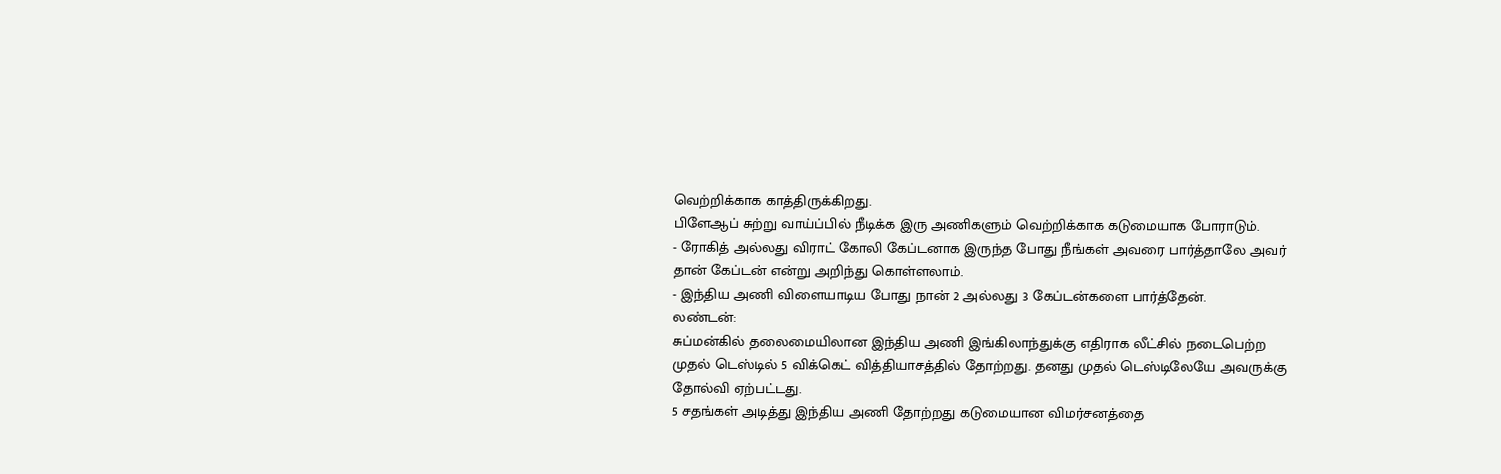வெற்றிக்காக காத்திருக்கிறது.
பிளேஆப் சுற்று வாய்ப்பில் நீடிக்க இரு அணிகளும் வெற்றிக்காக கடுமையாக போராடும்.
- ரோகித் அல்லது விராட் கோலி கேப்டனாக இருந்த போது நீங்கள் அவரை பார்த்தாலே அவர் தான் கேப்டன் என்று அறிந்து கொள்ளலாம்.
- இந்திய அணி விளையாடிய போது நான் 2 அல்லது 3 கேப்டன்களை பார்த்தேன்.
லண்டன்:
சுப்மன்கில் தலைமையிலான இந்திய அணி இங்கிலாந்துக்கு எதிராக லீட்சில் நடைபெற்ற முதல் டெஸ்டில் 5 விக்கெட் வித்தியாசத்தில் தோற்றது. தனது முதல் டெஸ்டிலேயே அவருக்கு தோல்வி ஏற்பட்டது.
5 சதங்கள் அடித்து இந்திய அணி தோற்றது கடுமையான விமர்சனத்தை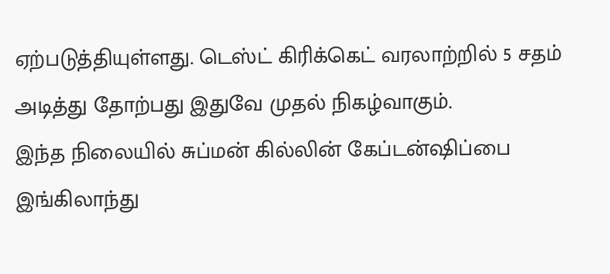ஏற்படுத்தியுள்ளது. டெஸ்ட் கிரிக்கெட் வரலாற்றில் 5 சதம் அடித்து தோற்பது இதுவே முதல் நிகழ்வாகும்.
இந்த நிலையில் சுப்மன் கில்லின் கேப்டன்ஷிப்பை இங்கிலாந்து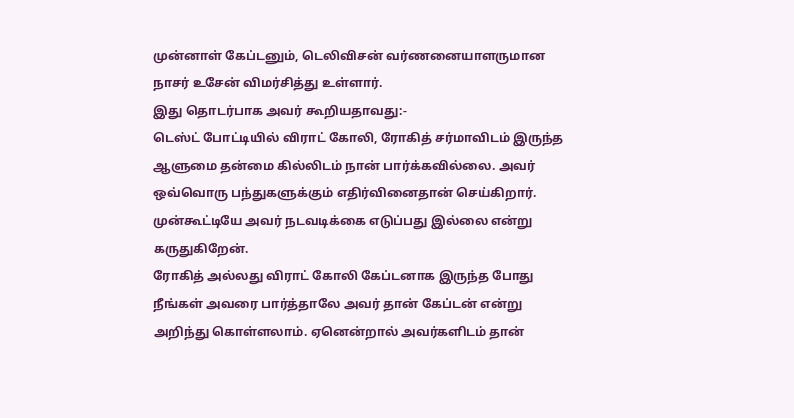முன்னாள் கேப்டனும், டெலிவிசன் வர்ணனையாளருமான நாசர் உசேன் விமர்சித்து உள்ளார்.
இது தொடர்பாக அவர் கூறியதாவது:-
டெஸ்ட் போட்டியில் விராட் கோலி, ரோகித் சர்மாவிடம் இருந்த ஆளுமை தன்மை கில்லிடம் நான் பார்க்கவில்லை. அவர் ஒவ்வொரு பந்துகளுக்கும் எதிர்வினைதான் செய்கிறார். முன்கூட்டியே அவர் நடவடிக்கை எடுப்பது இல்லை என்று கருதுகிறேன்.
ரோகித் அல்லது விராட் கோலி கேப்டனாக இருந்த போது நீங்கள் அவரை பார்த்தாலே அவர் தான் கேப்டன் என்று அறிந்து கொள்ளலாம். ஏனென்றால் அவர்களிடம் தான்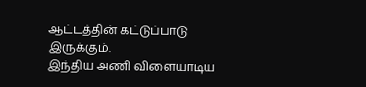ஆட்டத்தின் கட்டுப்பாடு இருக்கும்.
இந்திய அணி விளையாடிய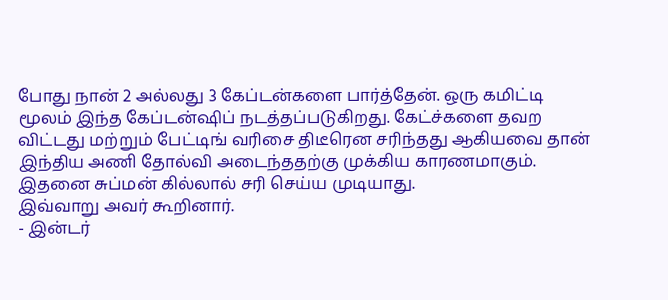போது நான் 2 அல்லது 3 கேப்டன்களை பார்த்தேன். ஒரு கமிட்டி மூலம் இந்த கேப்டன்ஷிப் நடத்தப்படுகிறது. கேட்ச்களை தவற விட்டது மற்றும் பேட்டிங் வரிசை திடீரென சரிந்தது ஆகியவை தான் இந்திய அணி தோல்வி அடைந்ததற்கு முக்கிய காரணமாகும். இதனை சுப்மன் கில்லால் சரி செய்ய முடியாது.
இவ்வாறு அவர் கூறினார்.
- இன்டர்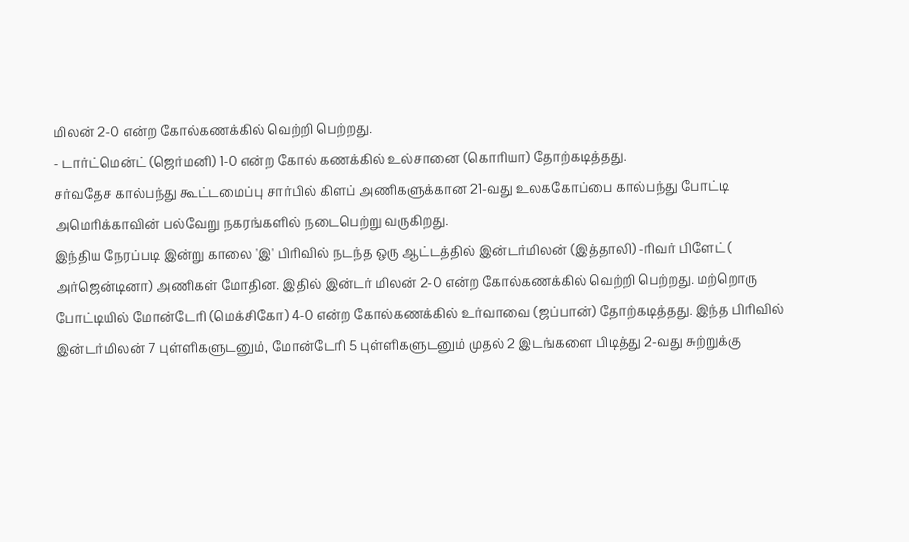மிலன் 2-0 என்ற கோல்கணக்கில் வெற்றி பெற்றது.
- டார்ட்மென்ட் (ஜெர்மனி) 1-0 என்ற கோல் கணக்கில் உல்சானை (கொரியா) தோற்கடித்தது.
சர்வதேச கால்பந்து கூட்டமைப்பு சார்பில் கிளப் அணிகளுக்கான 21-வது உலககோப்பை கால்பந்து போட்டி அமெரிக்காவின் பல்வேறு நகரங்களில் நடைபெற்று வருகிறது.
இந்திய நேரப்படி இன்று காலை 'இ' பிரிவில் நடந்த ஒரு ஆட்டத்தில் இன்டர்மிலன் (இத்தாலி) -ரிவர் பிளேட் ( அர்ஜென்டினா) அணிகள் மோதின. இதில் இன்டர் மிலன் 2-0 என்ற கோல்கணக்கில் வெற்றி பெற்றது. மற்றொரு போட்டியில் மோன்டேரி (மெக்சிகோ) 4-0 என்ற கோல்கணக்கில் உர்வாவை (ஜப்பான்) தோற்கடித்தது. இந்த பிரிவில் இன்டர்மிலன் 7 புள்ளிகளுடனும், மோன்டேரி 5 புள்ளிகளுடனும் முதல் 2 இடங்களை பிடித்து 2-வது சுற்றுக்கு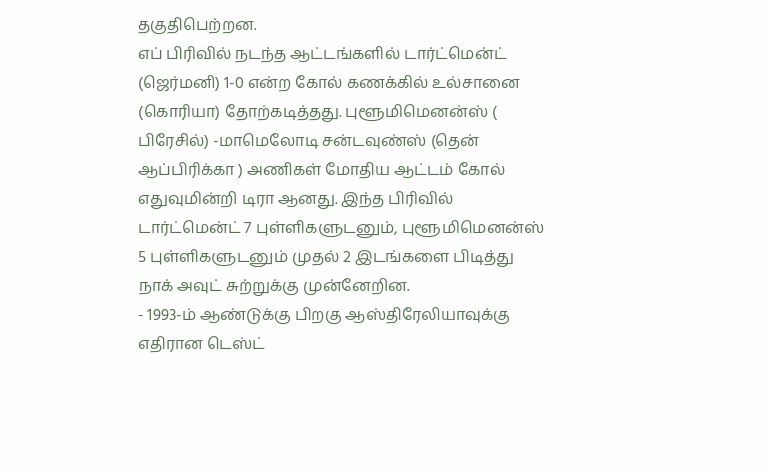தகுதிபெற்றன.
எப் பிரிவில் நடந்த ஆட்டங்களில் டார்ட்மென்ட் (ஜெர்மனி) 1-0 என்ற கோல் கணக்கில் உல்சானை (கொரியா) தோற்கடித்தது. புளூமிமெனன்ஸ் ( பிரேசில்) -மாமெலோடி சன்டவுண்ஸ் (தென் ஆப்பிரிக்கா ) அணிகள் மோதிய ஆட்டம் கோல் எதுவுமின்றி டிரா ஆனது. இந்த பிரிவில் டார்ட்மென்ட் 7 புள்ளிகளுடனும், புளூமிமெனன்ஸ் 5 புள்ளிகளுடனும் முதல் 2 இடங்களை பிடித்து நாக் அவுட் சுற்றுக்கு முன்னேறின.
- 1993-ம் ஆண்டுக்கு பிறகு ஆஸ்திரேலியாவுக்கு எதிரான டெஸ்ட்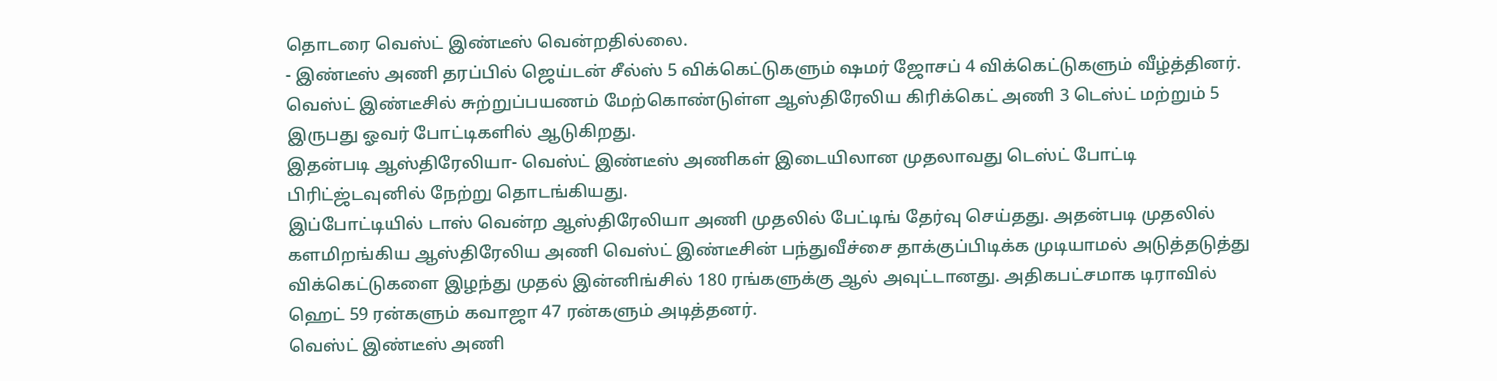தொடரை வெஸ்ட் இண்டீஸ் வென்றதில்லை.
- இண்டீஸ் அணி தரப்பில் ஜெய்டன் சீல்ஸ் 5 விக்கெட்டுகளும் ஷமர் ஜோசப் 4 விக்கெட்டுகளும் வீழ்த்தினர்.
வெஸ்ட் இண்டீசில் சுற்றுப்பயணம் மேற்கொண்டுள்ள ஆஸ்திரேலிய கிரிக்கெட் அணி 3 டெஸ்ட் மற்றும் 5 இருபது ஓவர் போட்டிகளில் ஆடுகிறது.
இதன்படி ஆஸ்திரேலியா- வெஸ்ட் இண்டீஸ் அணிகள் இடையிலான முதலாவது டெஸ்ட் போட்டி பிரிட்ஜ்டவுனில் நேற்று தொடங்கியது.
இப்போட்டியில் டாஸ் வென்ற ஆஸ்திரேலியா அணி முதலில் பேட்டிங் தேர்வு செய்தது. அதன்படி முதலில் களமிறங்கிய ஆஸ்திரேலிய அணி வெஸ்ட் இண்டீசின் பந்துவீச்சை தாக்குப்பிடிக்க முடியாமல் அடுத்தடுத்து விக்கெட்டுகளை இழந்து முதல் இன்னிங்சில் 180 ரங்களுக்கு ஆல் அவுட்டானது. அதிகபட்சமாக டிராவில் ஹெட் 59 ரன்களும் கவாஜா 47 ரன்களும் அடித்தனர்.
வெஸ்ட் இண்டீஸ் அணி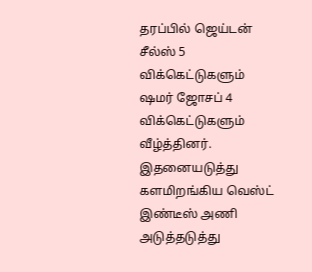தரப்பில் ஜெய்டன் சீல்ஸ் 5 விக்கெட்டுகளும் ஷமர் ஜோசப் 4 விக்கெட்டுகளும் வீழ்த்தினர்.
இதனையடுத்து களமிறங்கிய வெஸ்ட் இண்டீஸ் அணி அடுத்தடுத்து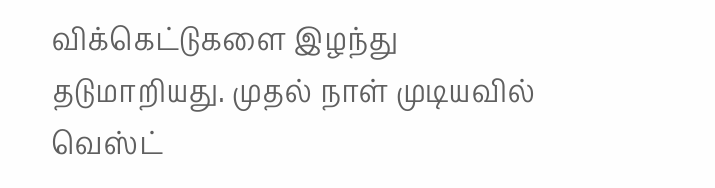விக்கெட்டுகளை இழந்து தடுமாறியது. முதல் நாள் முடியவில் வெஸ்ட்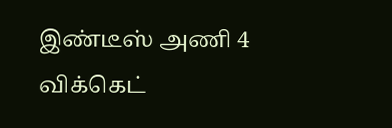இண்டீஸ் அணி 4 விக்கெட்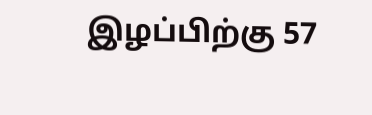இழப்பிற்கு 57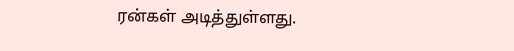ரன்கள் அடித்துள்ளது.